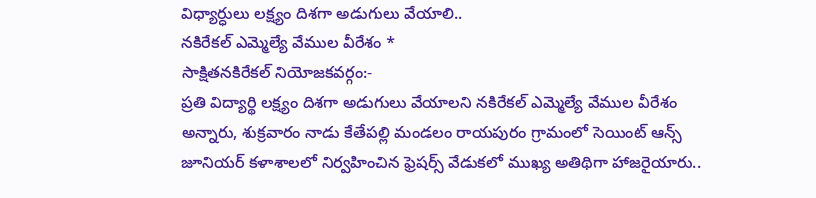విధ్యార్ధులు లక్ష్యం దిశగా అడుగులు వేయాలి..
నకిరేకల్ ఎమ్మెల్యే వేముల వీరేశం *
సాక్షితనకిరేకల్ నియోజకవర్గం:-
ప్రతి విద్యార్థి లక్ష్యం దిశగా అడుగులు వేయాలని నకిరేకల్ ఎమ్మెల్యే వేముల వీరేశం అన్నారు, శుక్రవారం నాడు కేతేపల్లి మండలం రాయపురం గ్రామంలో సెయింట్ ఆన్స్ జూనియర్ కళాశాలలో నిర్వహించిన ఫ్రెషర్స్ వేడుకలో ముఖ్య అతిథిగా హాజరైయారు..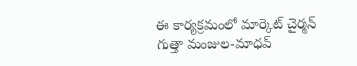ఈ కార్యక్రమంలో మార్కెట్ చైర్మన్ గుత్తా మంజుల-మాధవ్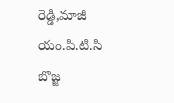రెడ్డి,మాజీ యం.పి.టి.సి బొజ్జ